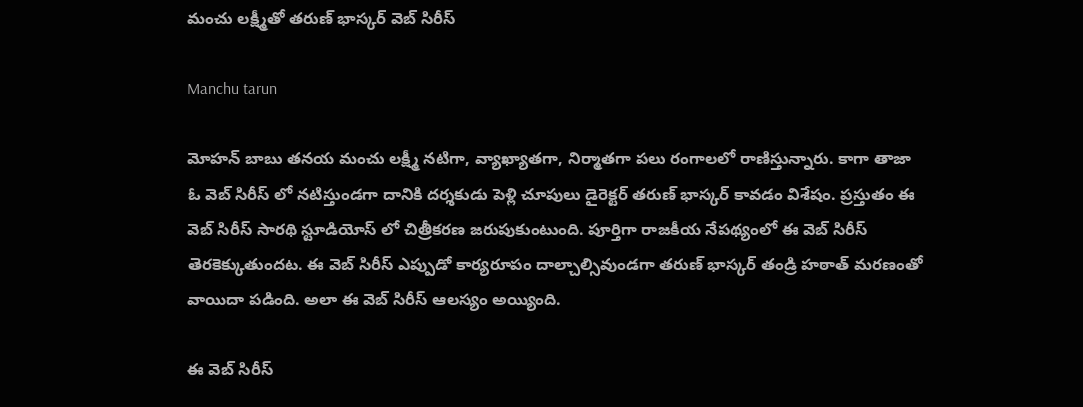మంచు లక్ష్మీతో తరుణ్ భాస్కర్ వెబ్ సిరీస్

Manchu tarun

మోహన్ బాబు తనయ మంచు లక్ష్మీ నటిగా, వ్యాఖ్యాతగా, నిర్మాతగా పలు రంగాలలో రాణిస్తున్నారు. కాగా తాజా ఓ వెబ్ సిరీస్ లో నటిస్తుండగా దానికి దర్శకుడు పెళ్లి చూపులు డైరెక్టర్ తరుణ్ భాస్కర్ కావడం విశేషం. ప్రస్తుతం ఈ వెబ్ సిరీస్ సారథి స్టూడియోస్ లో చిత్రీకరణ జరుపుకుంటుంది. పూర్తిగా రాజకీయ నేపథ్యంలో ఈ వెబ్ సిరీస్ తెరకెక్కుతుందట. ఈ వెబ్ సిరీస్ ఎప్పుడో కార్యరూపం దాల్చాల్సివుండగా తరుణ్ భాస్కర్ తండ్రి హఠాత్ మరణంతో వాయిదా పడింది. అలా ఈ వెబ్ సిరీస్ ఆలస్యం అయ్యింది.

ఈ వెబ్ సిరీస్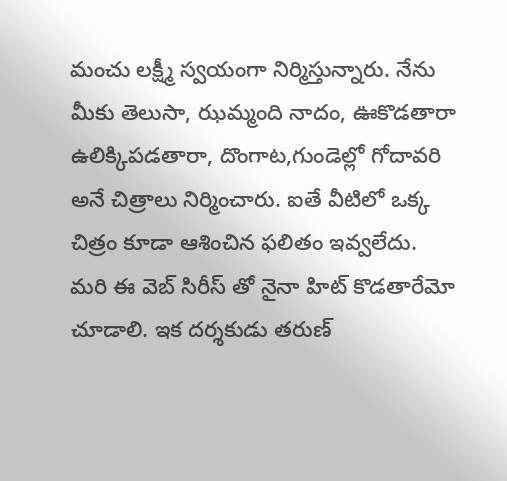మంచు లక్ష్మీ స్వయంగా నిర్మిస్తున్నారు. నేను మీకు తెలుసా, ఝమ్మంది నాదం, ఊకొడతారా ఉలిక్కిపడతారా, దొంగాట,గుండెల్లో గోదావరి అనే చిత్రాలు నిర్మించారు. ఐతే వీటిలో ఒక్క చిత్రం కూడా ఆశించిన ఫలితం ఇవ్వలేదు. మరి ఈ వెబ్ సిరీస్ తో నైనా హిట్ కొడతారేమో చూడాలి. ఇక దర్శకుడు తరుణ్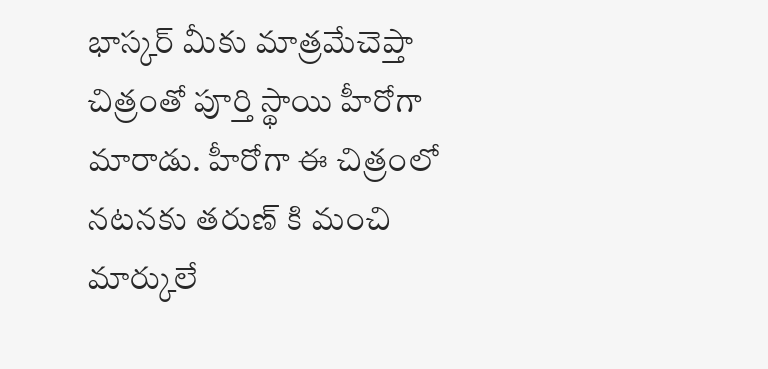భాస్కర్ మీకు మాత్రమేచెప్తా చిత్రంతో పూర్తి స్థాయి హీరోగా మారాడు. హీరోగా ఈ చిత్రంలో నటనకు తరుణ్ కి మంచి మార్కులే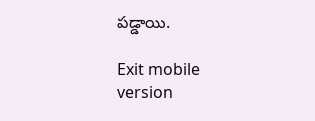పడ్డాయి.

Exit mobile version